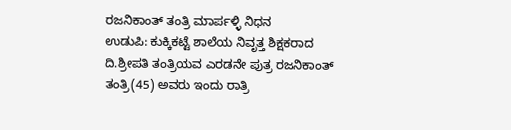ರಜನಿಕಾಂತ್ ತಂತ್ರಿ ಮಾರ್ಪಳ್ಳಿ ನಿಧನ
ಉಡುಪಿ: ಕುಕ್ಕಿಕಟ್ಟೆ ಶಾಲೆಯ ನಿವೃತ್ತ ಶಿಕ್ಷಕರಾದ ದಿ.ಶ್ರೀಪತಿ ತಂತ್ರಿಯವ ಎರಡನೇ ಪುತ್ರ ರಜನಿಕಾಂತ್ ತಂತ್ರಿ(45) ಅವರು ಇಂದು ರಾತ್ರಿ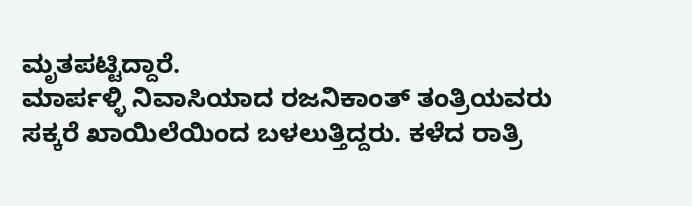ಮೃತಪಟ್ಟಿದ್ದಾರೆ.
ಮಾರ್ಪಳ್ಳಿ ನಿವಾಸಿಯಾದ ರಜನಿಕಾಂತ್ ತಂತ್ರಿಯವರು ಸಕ್ಕರೆ ಖಾಯಿಲೆಯಿಂದ ಬಳಲುತ್ತಿದ್ದರು. ಕಳೆದ ರಾತ್ರಿ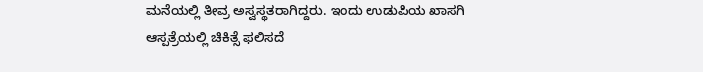ಮನೆಯಲ್ಲಿ ತೀವ್ರ ಅಸ್ವಸ್ಥತರಾಗಿದ್ದರು. ಇಂದು ಉಡುಪಿಯ ಖಾಸಗಿ ಆಸ್ಪತ್ರೆಯಲ್ಲಿ ಚಿಕಿತ್ಸೆ ಫಲಿಸದೆ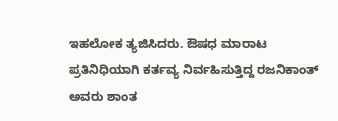ಇಹಲೋಕ ತ್ಯಜಿಸಿದರು. ಔಷಧ ಮಾರಾಟ ಪ್ರತಿನಿಧಿಯಾಗಿ ಕರ್ತವ್ಯ ನಿರ್ವಹಿಸುತ್ತಿದ್ದ ರಜನಿಕಾಂತ್ ಅವರು ಶಾಂತ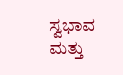ಸ್ವಭಾವ ಮತ್ತು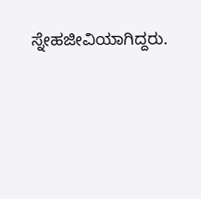ಸ್ನೇಹಜೀವಿಯಾಗಿದ್ದರು.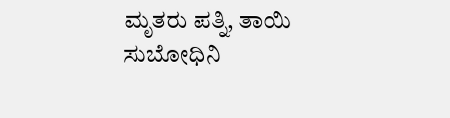ಮೃತರು ಪತ್ನಿ, ತಾಯಿ ಸುಬೋಧಿನಿ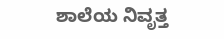ಶಾಲೆಯ ನಿವೃತ್ತ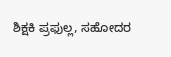ಶಿಕ್ಷಕಿ ಪ್ರಫುಲ್ಲ, ಸಹೋದರ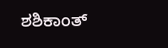ಶಶಿಕಾಂತ್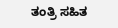ತಂತ್ರಿ ಸಹಿತ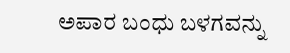ಅಪಾರ ಬಂಧು ಬಳಗವನ್ನು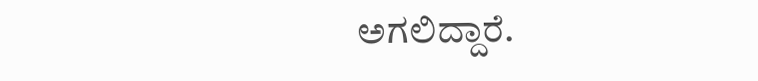ಅಗಲಿದ್ದಾರೆ.